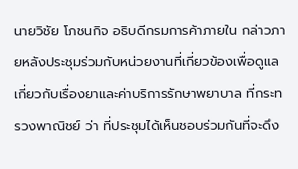นายวิชัย โภชนกิจ อธิบดีกรมการค้าภายใน กล่าวภายหลังประชุมร่วมกับหน่วยงานที่เกี่ยวข้องเพื่อดูแลเกี่ยวกับเรื่องยาและค่าบริการรักษาพยาบาล ที่กระทรวงพาณิชย์ ว่า ที่ประชุมได้เห็นชอบร่วมกันที่จะดึง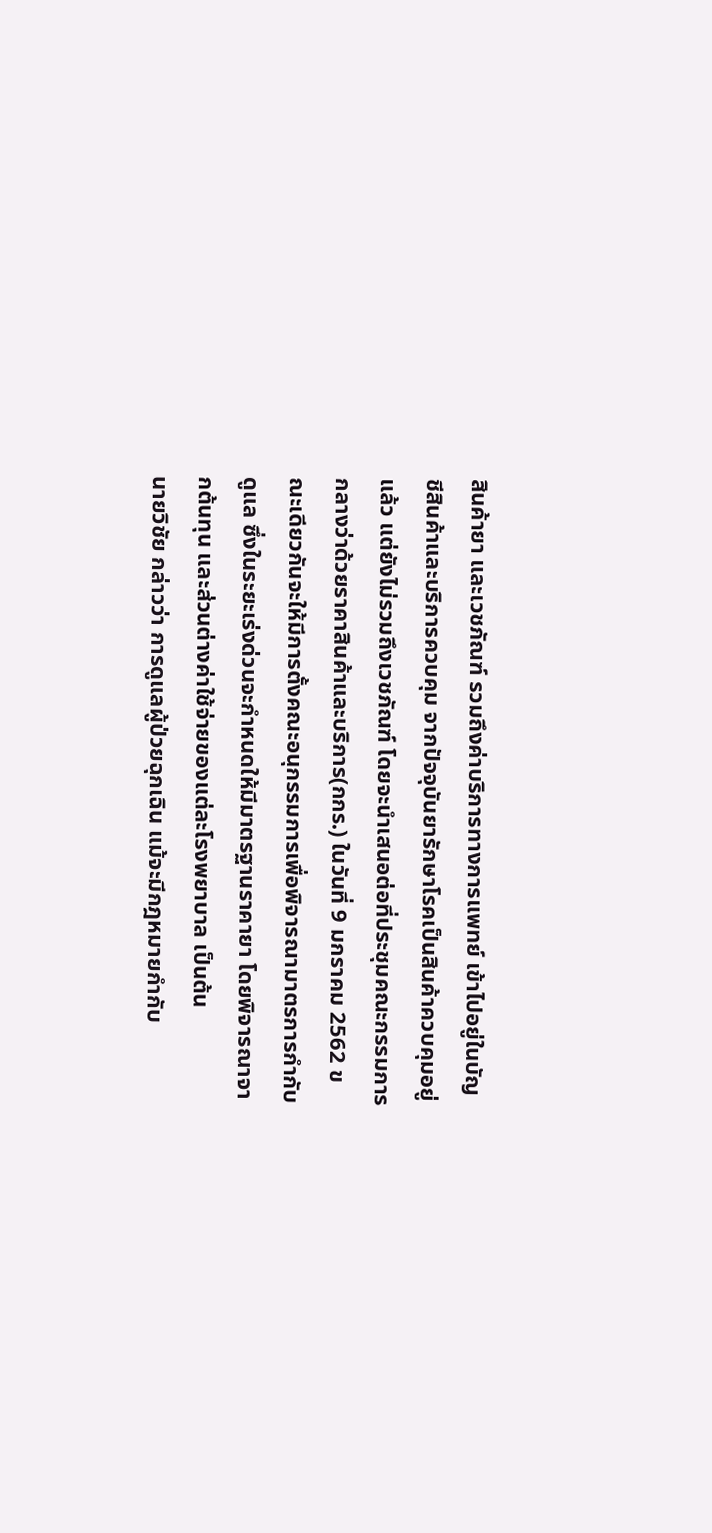สินค้ายา และเวชภัณฑ์ รวมถึงค่าบริการทางการแพทย์ เข้าไปอยู่ในบัญชีสินค้าและบริการควบคุม จากปัจจุบันยารักษาโรคเป็นสินค้าควบคุมอยู่แล้ว แต่ยังไม่รวมถึงเวชภัณฑ์ โดยจะนำเสนอต่อที่ประชุมคณะกรรมการกลางว่าด้วยราคาสินค้าและบริการ(กกร.) ในวันที่ 9 มกราคม 2562 ขณะเดียวกันจะให้มีการตั้งคณะอนุกรรมการเพื่อพิจารณามาตรการกำกับดูแล ซึ่งในระยะเร่งด่วนจะกำหนดให้มีมาตรฐานราคายา โดยพิจารณาจากต้นทุน และส่วนต่างค่าใช้จ่ายของแต่ละโรงพยาบาล เป็นต้น
นายวิชัย กล่าวว่า การดูแลผู้ป่วยฉุกเฉิน แม้จะมีกฎหมายกำกับ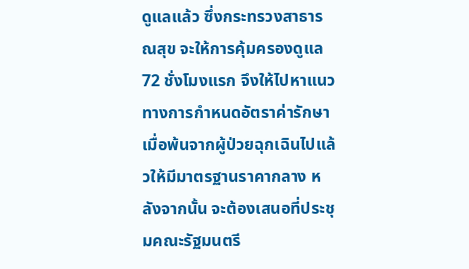ดูแลแล้ว ซึ่งกระทรวงสาธารณสุข จะให้การคุ้มครองดูแล 72 ชั่งโมงแรก จึงให้ไปหาแนวทางการกำหนดอัตราค่ารักษา เมื่อพ้นจากผู้ป่วยฉุกเฉินไปแล้วให้มีมาตรฐานราคากลาง หลังจากนั้น จะต้องเสนอที่ประชุมคณะรัฐมนตรี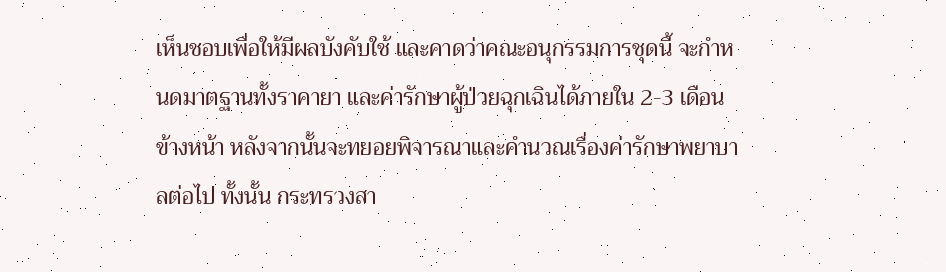เห็นชอบเพื่อให้มีผลบังคับใช้ และคาดว่าคณะอนุกรรมการชุดนี้ จะกำหนดมาตฐานทั้งราคายา และค่ารักษาผู้ป่วยฉุกเฉินได้ภายใน 2-3 เดือนข้างหน้า หลังจากนั้นจะทยอยพิจารณาและคำนวณเรื่องค่ารักษาพยาบาลต่อไป ทั้งนั้น กระทรวงสา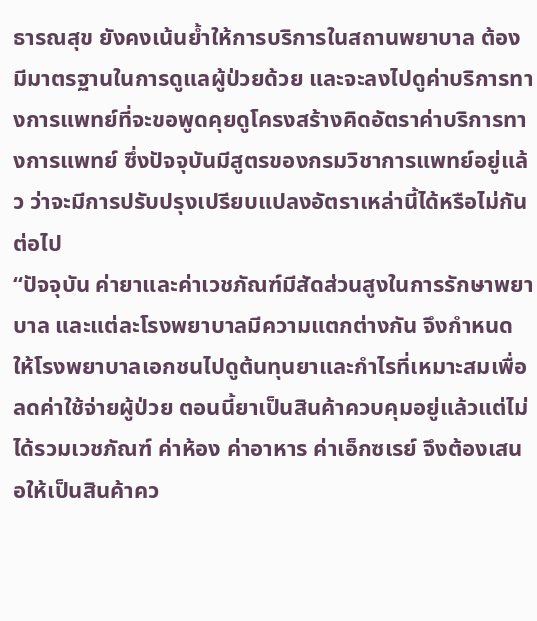ธารณสุข ยังคงเน้นย้ำให้การบริการในสถานพยาบาล ต้องมีมาตรฐานในการดูแลผู้ป่วยด้วย และจะลงไปดูค่าบริการทางการแพทย์ที่จะขอพูดคุยดูโครงสร้างคิดอัตราค่าบริการทางการแพทย์ ซึ่งปัจจุบันมีสูตรของกรมวิชาการแพทย์อยู่แล้ว ว่าจะมีการปรับปรุงเปรียบแปลงอัตราเหล่านี้ได้หรือไม่กันต่อไป
“ปัจจุบัน ค่ายาและค่าเวชภัณฑ์มีสัดส่วนสูงในการรักษาพยาบาล และแต่ละโรงพยาบาลมีความแตกต่างกัน จึงกำหนดให้โรงพยาบาลเอกชนไปดูต้นทุนยาและกำไรที่เหมาะสมเพื่อลดค่าใช้จ่ายผู้ป่วย ตอนนี้ยาเป็นสินค้าควบคุมอยู่แล้วแต่ไม่ได้รวมเวชภัณฑ์ ค่าห้อง ค่าอาหาร ค่าเอ็กซเรย์ จึงต้องเสนอให้เป็นสินค้าคว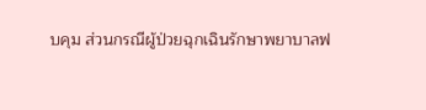บคุม ส่วนกรณีผู้ป่วยฉุกเฉินรักษาพยาบาลฟ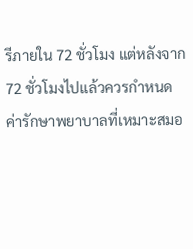รีภายใน 72 ชั่วโมง แต่หลังจาก 72 ชั่วโมงไปแล้วควรกำหนดค่ารักษาพยาบาลที่เหมาะสมอ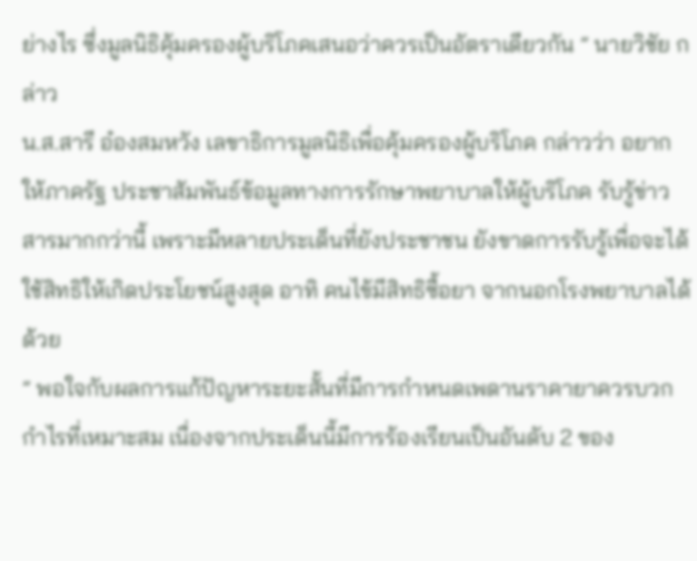ย่างไร ซึ่งมูลนิธิคุ้มครองผู้บริโภคเสนอว่าควรเป็นอัตราเดียวกัน ” นายวิชัย กล่าว
น.ส.สารี อ๋องสมหวัง เลขาธิการมูลนิธิเพื่อคุ้มครองผู้บริโภค กล่าวว่า อยากให้ภาครัฐ ประชาสัมพันธ์ข้อมูลทางการรักษาพยาบาลให้ผู้บริโภค รับรู้ข่าวสารมากกว่านี้ เพราะมีหลายประเด็นที่ยังประชาชน ยังขาดการรับรู้เพื่อจะได้ใช้สิทธิให้เกิดประโยชน์สูงสุด อาทิ คนไข้มีสิทธิซื้อยา จากนอกโรงพยาบาลได้ด้วย
” พอใจกับผลการแก้ปัญหาระยะสั้นที่มีการกำหนดเพดานราคายาควรบวกกำไรที่เหมาะสม เนื่องจากประเด็นนี้มีการร้องเรียนเป็นอันดับ 2 ของ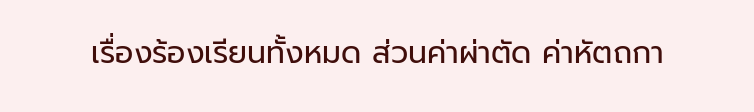เรื่องร้องเรียนทั้งหมด ส่วนค่าผ่าตัด ค่าหัตถกา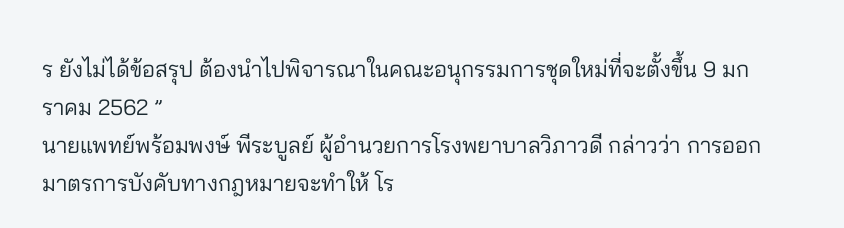ร ยังไม่ได้ข้อสรุป ต้องนำไปพิจารณาในคณะอนุกรรมการชุดใหม่ที่จะตั้งขึ้น 9 มกราคม 2562 ”
นายแพทย์พร้อมพงษ์ พีระบูลย์ ผู้อำนวยการโรงพยาบาลวิภาวดี กล่าวว่า การออกมาตรการบังคับทางกฎหมายจะทำให้ โร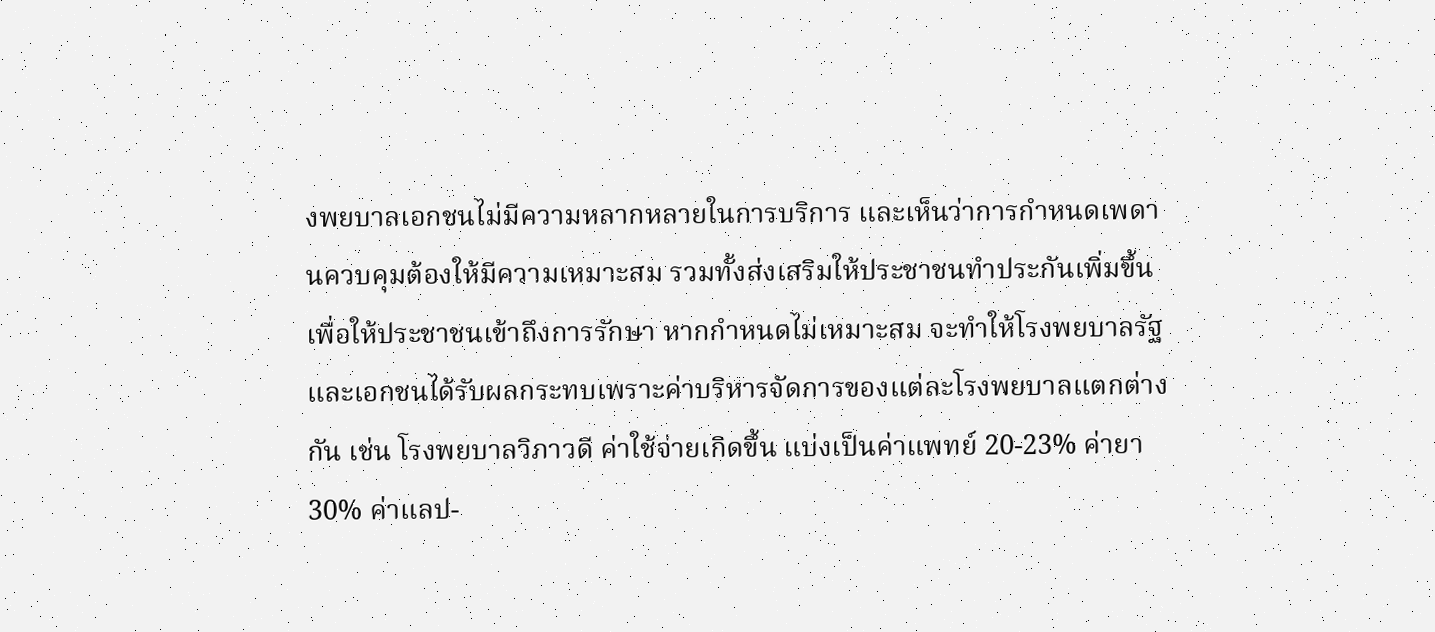งพยบาลเอกชนไม่มีความหลากหลายในการบริการ และเห็นว่าการกำหนดเพดานควบคุมต้องให้มีความเหมาะสม รวมทั้งส่งเสริมให้ประชาชนทำประกันเพิ่มขึ้นเพื่อให้ประชาชนเข้าถึงการรักษา หากกำหนดไม่เหมาะสม จะทำให้โรงพยบาลรัฐและเอกชนได้รับผลกระทบเพราะค่าบริหารจัดการของแต่ละโรงพยบาลแตกต่างกัน เช่น โรงพยบาลวิภาวดี ค่าใช้จ่ายเกิดขึ้น แบ่งเป็นค่าแพทย์ 20-23% ค่ายา 30% ค่าแลป-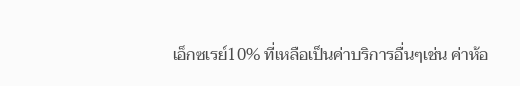เอ็กซเรย์10% ที่เหลือเป็นค่าบริการอื่นๆเช่น ค่าห้อ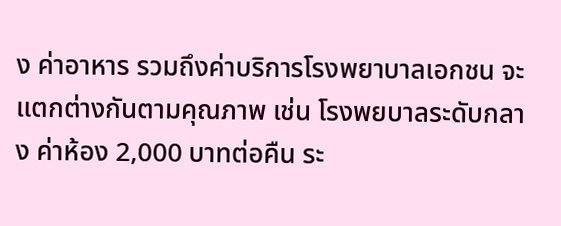ง ค่าอาหาร รวมถึงค่าบริการโรงพยาบาลเอกชน จะแตกต่างกันตามคุณภาพ เช่น โรงพยบาลระดับกลาง ค่าห้อง 2,000 บาทต่อคืน ระ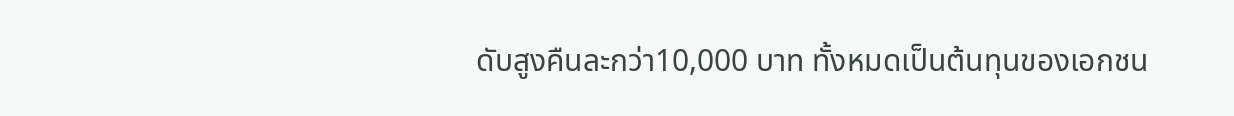ดับสูงคืนละกว่า10,000 บาท ทั้งหมดเป็นต้นทุนของเอกชน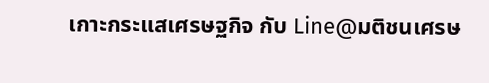เกาะกระแสเศรษฐกิจ กับ Line@มติชนเศรษ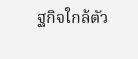ฐกิจใกล้ตัว